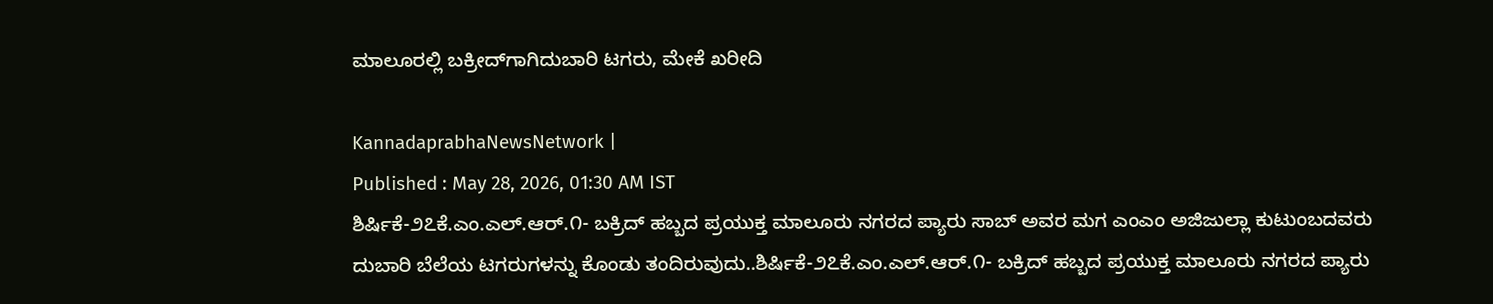ಮಾಲೂರಲ್ಲಿ ಬಕ್ರೀದ್‌ಗಾಗಿದುಬಾರಿ ಟಗರು, ಮೇಕೆ ಖರೀದಿ

KannadaprabhaNewsNetwork |
Published : May 28, 2026, 01:30 AM IST
ಶಿರ್ಷಿಕೆ-೨೭ಕೆ.ಎಂ.ಎಲ್‌.ಆರ್.೧- ಬಕ್ರಿದ್ ಹಬ್ಬದ ಪ್ರಯುಕ್ತ ಮಾಲೂರು ನಗರದ ಪ್ಯಾರು ಸಾಬ್ ಅವರ ಮಗ ಎಂಎಂ ಅಜಿಜುಲ್ಲಾ ಕುಟುಂಬದವರು ದುಬಾರಿ ಬೆಲೆಯ ಟಗರುಗಳನ್ನು ಕೊಂಡು ತಂದಿರುವುದು..ಶಿರ್ಷಿಕೆ-೨೭ಕೆ.ಎಂ.ಎಲ್‌.ಆರ್.೧- ಬಕ್ರಿದ್ ಹಬ್ಬದ ಪ್ರಯುಕ್ತ ಮಾಲೂರು ನಗರದ ಪ್ಯಾರು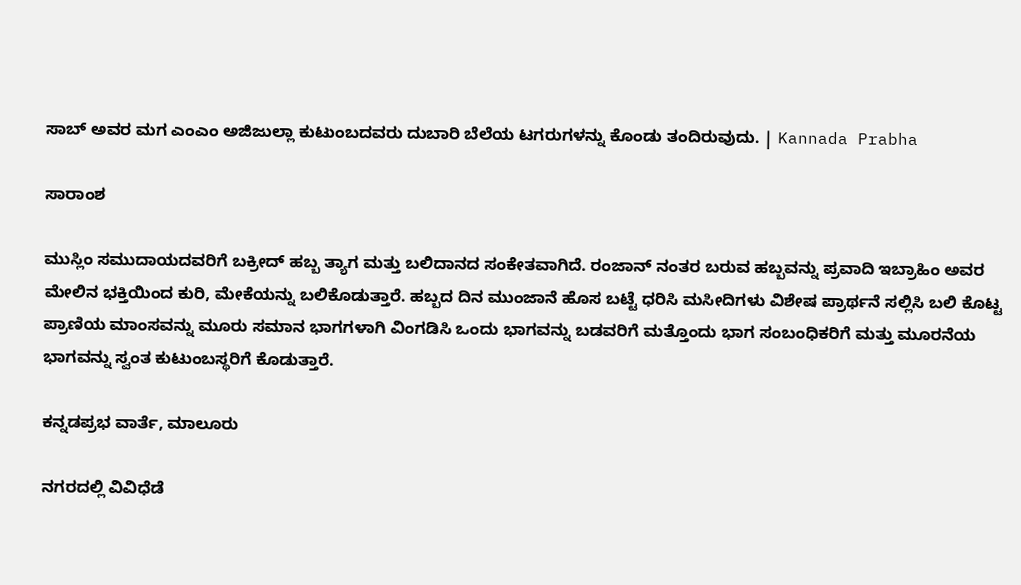ಸಾಬ್ ಅವರ ಮಗ ಎಂಎಂ ಅಜಿಜುಲ್ಲಾ ಕುಟುಂಬದವರು ದುಬಾರಿ ಬೆಲೆಯ ಟಗರುಗಳನ್ನು ಕೊಂಡು ತಂದಿರುವುದು. | Kannada Prabha

ಸಾರಾಂಶ

ಮುಸ್ಲಿಂ ಸಮುದಾಯದವರಿಗೆ ಬಕ್ರೀದ್ ಹಬ್ಬ ತ್ಯಾಗ ಮತ್ತು ಬಲಿದಾನದ ಸಂಕೇತವಾಗಿದೆ. ರಂಜಾನ್ ನಂತರ ಬರುವ ಹಬ್ಬವನ್ನು ಪ್ರವಾದಿ ಇಬ್ರಾಹಿಂ ಅವರ ಮೇಲಿನ ಭಕ್ತಿಯಿಂದ ಕುರಿ, ಮೇಕೆಯನ್ನು ಬಲಿಕೊಡುತ್ತಾರೆ. ಹಬ್ಬದ ದಿನ ಮುಂಜಾನೆ ಹೊಸ ಬಟ್ಟೆ ಧರಿಸಿ ಮಸೀದಿಗಳು ವಿಶೇಷ ಪ್ರಾರ್ಥನೆ ಸಲ್ಲಿಸಿ ಬಲಿ ಕೊಟ್ಟ ಪ್ರಾಣಿಯ ಮಾಂಸವನ್ನು ಮೂರು ಸಮಾನ ಭಾಗಗಳಾಗಿ ವಿಂಗಡಿಸಿ ಒಂದು ಭಾಗವನ್ನು ಬಡವರಿಗೆ ಮತ್ತೊಂದು ಭಾಗ ಸಂಬಂಧಿಕರಿಗೆ ಮತ್ತು ಮೂರನೆಯ ಭಾಗವನ್ನು ಸ್ವಂತ ಕುಟುಂಬಸ್ಥರಿಗೆ ಕೊಡುತ್ತಾರೆ.

ಕನ್ನಡಪ್ರಭ ವಾರ್ತೆ, ಮಾಲೂರು

ನಗರದಲ್ಲಿ ವಿವಿಧೆಡೆ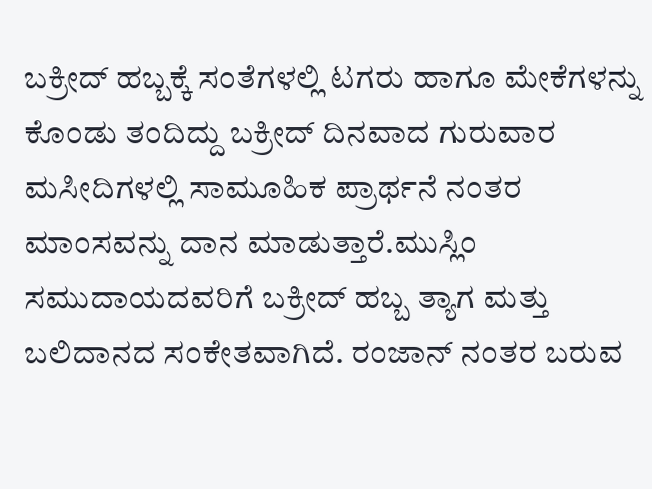ಬಕ್ರೀದ್‌ ಹಬ್ಬಕ್ಕೆ ಸಂತೆಗಳಲ್ಲಿ ಟಗರು ಹಾಗೂ ಮೇಕೆಗಳನ್ನು ಕೊಂಡು ತಂದಿದ್ದು ಬಕ್ರೀದ್‌ ದಿನವಾದ ಗುರುವಾರ ಮಸೀದಿಗಳಲ್ಲಿ ಸಾಮೂಹಿಕ ಪ್ರಾರ್ಥನೆ ನಂತರ ಮಾಂಸವನ್ನು ದಾನ ಮಾಡುತ್ತಾರೆ.ಮುಸ್ಲಿಂ ಸಮುದಾಯದವರಿಗೆ ಬಕ್ರೀದ್ ಹಬ್ಬ ತ್ಯಾಗ ಮತ್ತು ಬಲಿದಾನದ ಸಂಕೇತವಾಗಿದೆ. ರಂಜಾನ್ ನಂತರ ಬರುವ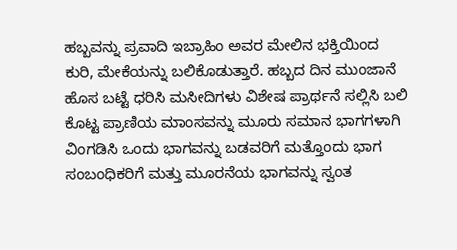ಹಬ್ಬವನ್ನು ಪ್ರವಾದಿ ಇಬ್ರಾಹಿಂ ಅವರ ಮೇಲಿನ ಭಕ್ತಿಯಿಂದ ಕುರಿ, ಮೇಕೆಯನ್ನು ಬಲಿಕೊಡುತ್ತಾರೆ. ಹಬ್ಬದ ದಿನ ಮುಂಜಾನೆ ಹೊಸ ಬಟ್ಟೆ ಧರಿಸಿ ಮಸೀದಿಗಳು ವಿಶೇಷ ಪ್ರಾರ್ಥನೆ ಸಲ್ಲಿಸಿ ಬಲಿ ಕೊಟ್ಟ ಪ್ರಾಣಿಯ ಮಾಂಸವನ್ನು ಮೂರು ಸಮಾನ ಭಾಗಗಳಾಗಿ ವಿಂಗಡಿಸಿ ಒಂದು ಭಾಗವನ್ನು ಬಡವರಿಗೆ ಮತ್ತೊಂದು ಭಾಗ ಸಂಬಂಧಿಕರಿಗೆ ಮತ್ತು ಮೂರನೆಯ ಭಾಗವನ್ನು ಸ್ವಂತ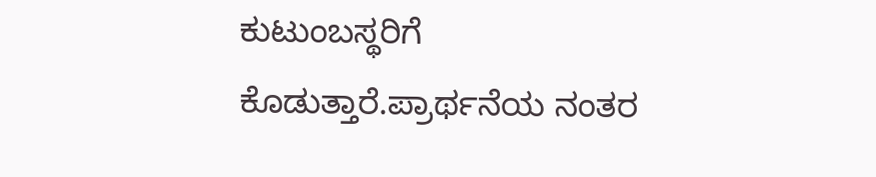ಕುಟುಂಬಸ್ಥರಿಗೆ ಕೊಡುತ್ತಾರೆ.ಪ್ರಾರ್ಥನೆಯ ನಂತರ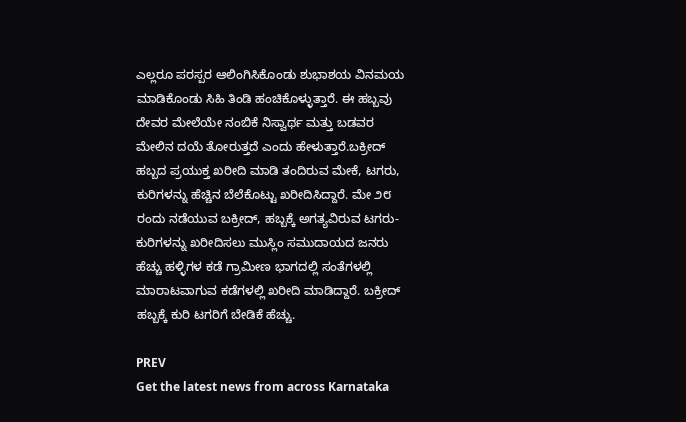ಎಲ್ಲರೂ ಪರಸ್ಪರ ಆಲಿಂಗಿಸಿಕೊಂಡು ಶುಭಾಶಯ ವಿನಮಯ ಮಾಡಿಕೊಂಡು ಸಿಹಿ ತಿಂಡಿ ಹಂಚಿಕೊಳ್ಳುತ್ತಾರೆ. ಈ ಹಬ್ಬವು ದೇವರ ಮೇಲೆಯೇ ನಂಬಿಕೆ ನಿಸ್ವಾರ್ಥ ಮತ್ತು ಬಡವರ ಮೇಲಿನ ದಯೆ ತೋರುತ್ತದೆ ಎಂದು ಹೇಳುತ್ತಾರೆ.ಬಕ್ರೀದ್ ಹಬ್ಬದ ಪ್ರಯುಕ್ತ ಖರೀದಿ ಮಾಡಿ ತಂದಿರುವ ಮೇಕೆ, ಟಗರು, ಕುರಿಗಳನ್ನು ಹೆಚ್ಚಿನ ಬೆಲೆಕೊಟ್ಟು ಖರೀದಿಸಿದ್ದಾರೆ. ಮೇ ೨೮ ರಂದು ನಡೆಯುವ ಬಕ್ರೀದ್, ಹಬ್ಬಕ್ಕೆ ಅಗತ್ಯವಿರುವ ಟಗರು-ಕುರಿಗಳನ್ನು ಖರೀದಿಸಲು ಮುಸ್ಲಿಂ ಸಮುದಾಯದ ಜನರು ಹೆಚ್ಚು ಹಳ್ಳಿಗಳ ಕಡೆ ಗ್ರಾಮೀಣ ಭಾಗದಲ್ಲಿ ಸಂತೆಗಳಲ್ಲಿ ಮಾರಾಟವಾಗುವ ಕಡೆಗಳಲ್ಲಿ ಖರೀದಿ ಮಾಡಿದ್ದಾರೆ. ಬಕ್ರೀದ್ ಹಬ್ಬಕ್ಕೆ ಕುರಿ ಟಗರಿಗೆ ಬೇಡಿಕೆ ಹೆಚ್ಚು.

PREV
Get the latest news from across Karnataka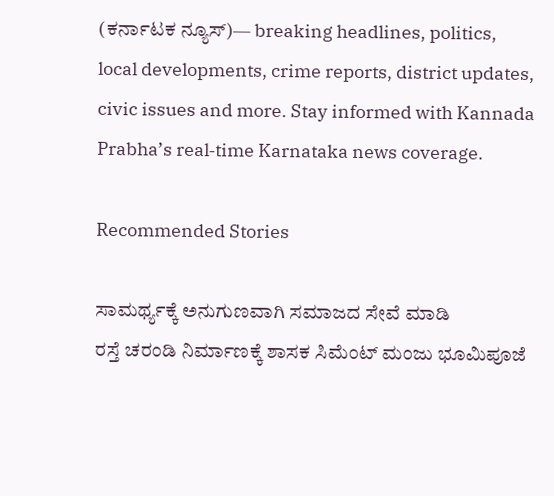(ಕರ್ನಾಟಕ ನ್ಯೂಸ್)— breaking headlines, politics, local developments, crime reports, district updates, civic issues and more. Stay informed with Kannada Prabha’s real‑time Karnataka news coverage.

Recommended Stories

ಸಾಮರ್ಥ್ಯಕ್ಕೆ ಅನುಗುಣವಾಗಿ ಸಮಾಜದ ಸೇವೆ ಮಾಡಿ
ರಸ್ತೆ ಚರಂಡಿ ನಿರ್ಮಾಣಕ್ಕೆ ಶಾಸಕ ಸಿಮೆಂಟ್ ಮಂಜು ಭೂಮಿಪೂಜೆ